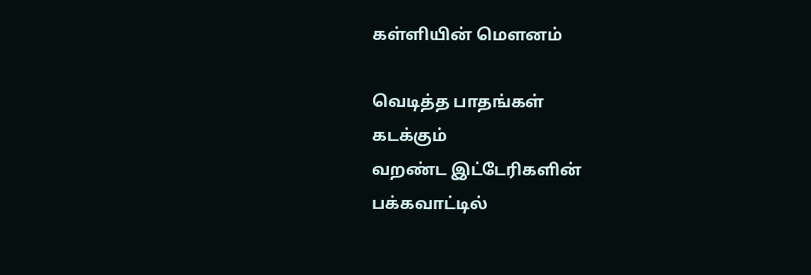கள்ளியின் மெளனம்

வெடித்த பாதங்கள்
கடக்கும்
வறண்ட இட்டேரிகளின்
பக்கவாட்டில்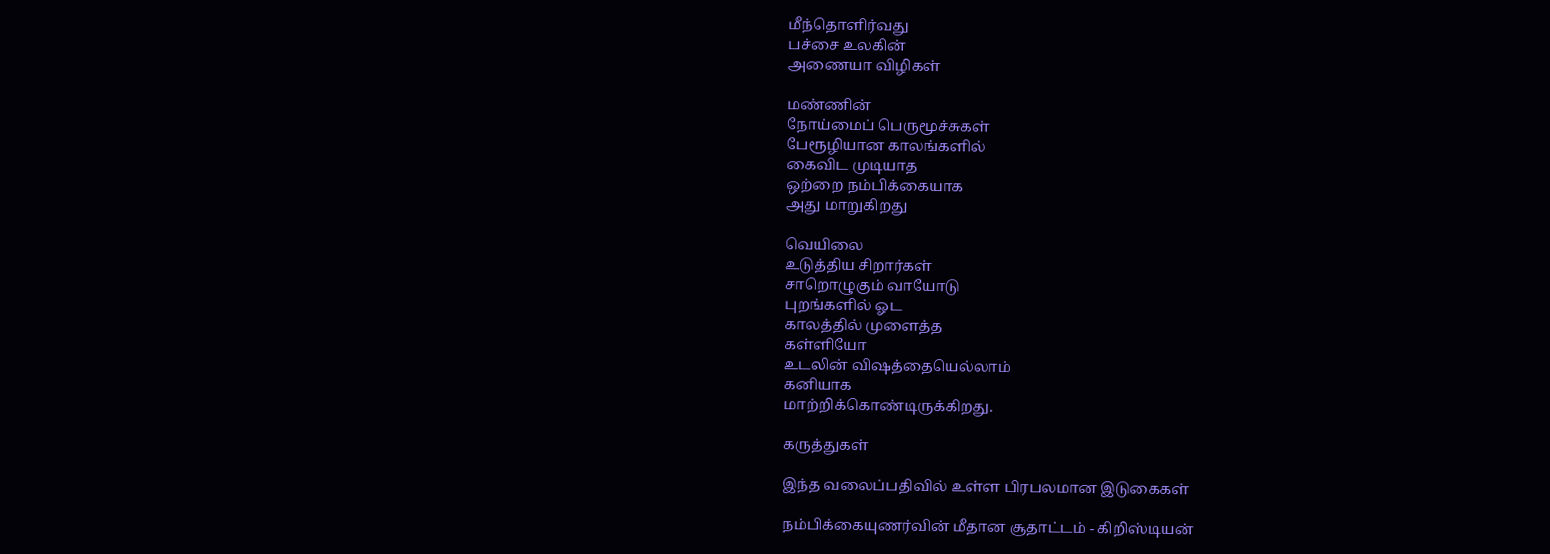மீந்தொளிர்வது
பச்சை உலகின்
அணையா விழிகள்

மண்ணின்
நோய்மைப் பெருமூச்சுகள்
பேரூழியான காலங்களில்
கைவிட முடியாத
ஒற்றை நம்பிக்கையாக
அது மாறுகிறது

வெயிலை
உடுத்திய சிறார்கள்
சாறொழுகும் வாயோடு
புறங்களில் ஓட
காலத்தில் முளைத்த
கள்ளியோ
உடலின் விஷத்தையெல்லாம்
கனியாக
மாற்றிக்கொண்டிருக்கிறது.

கருத்துகள்

இந்த வலைப்பதிவில் உள்ள பிரபலமான இடுகைகள்

நம்பிக்கையுணர்வின் மீதான சூதாட்டம் - கிறிஸ்டியன்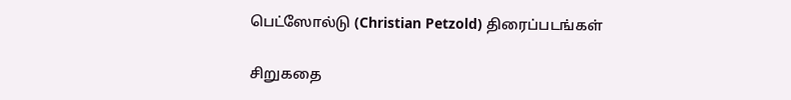பெட்ஸோல்டு (Christian Petzold) திரைப்படங்கள்

சிறுகதை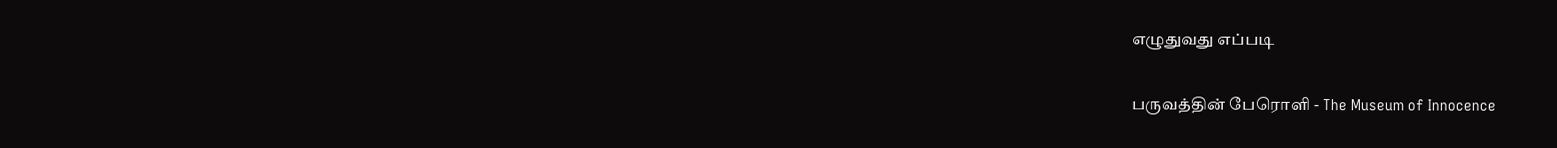எழுதுவது எப்படி

பருவத்தின் பேரொளி - The Museum of Innocence